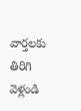వార్తలకు తిరిగి వెళ్లండి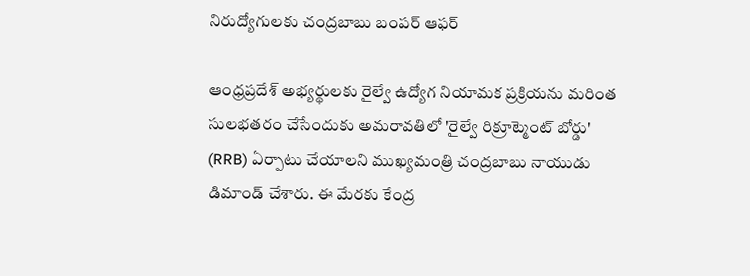నిరుద్యోగులకు చంద్రబాబు బంపర్ ఆఫర్

ఆంధ్రప్రదేశ్ అభ్యర్థులకు రైల్వే ఉద్యోగ నియామక ప్రక్రియను మరింత సులభతరం చేసేందుకు అమరావతిలో 'రైల్వే రిక్రూట్మెంట్ బోర్డు' (RRB) ఏర్పాటు చేయాలని ముఖ్యమంత్రి చంద్రబాబు నాయుడు డిమాండ్ చేశారు. ఈ మేరకు కేంద్ర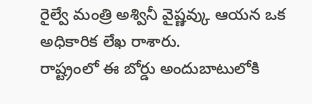రైల్వే మంత్రి అశ్వినీ వైష్ణవ్కు ఆయన ఒక అధికారిక లేఖ రాశారు.
రాష్ట్రంలో ఈ బోర్డు అందుబాటులోకి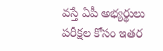వస్తే ఏపీ అభ్యర్థులు పరీక్షల కోసం ఇతర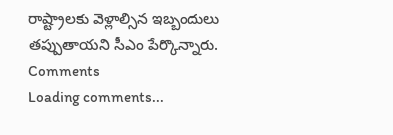రాష్ట్రాలకు వెళ్లాల్సిన ఇబ్బందులు తప్పుతాయని సీఎం పేర్కొన్నారు.
Comments
Loading comments...